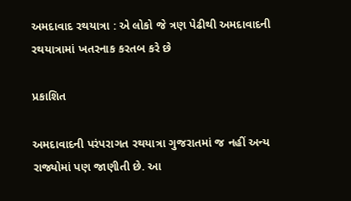અમદાવાદ રથયાત્રા : એ લોકો જે ત્રણ પેઢીથી અમદાવાદની રથયાત્રામાં ખતરનાક કરતબ કરે છે

પ્રકાશિત

અમદાવાદની પરંપરાગત રથયાત્રા ગુજરાતમાં જ નહીં અન્ય રાજ્યોમાં પણ જાણીતી છે. આ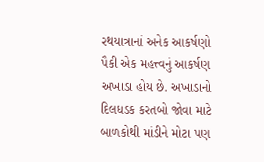રથયાત્રાનાં અનેક આકર્ષણો પૈકી એક મહત્ત્વનું આકર્ષણ અખાડા હોય છે. અખાડાનો દિલધડક કરતબો જોવા માટે બાળકોથી માંડીને મોટા પણ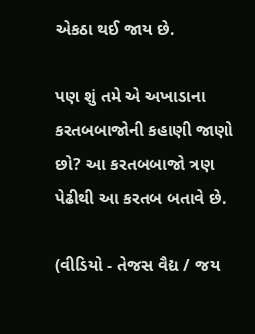એકઠા થઈ જાય છે.

પણ શું તમે એ અખાડાના કરતબબાજોની કહાણી જાણો છો? આ કરતબબાજો ત્રણ પેઢીથી આ કરતબ બતાવે છે.

(વીડિયો - તેજસ વૈદ્ય / જય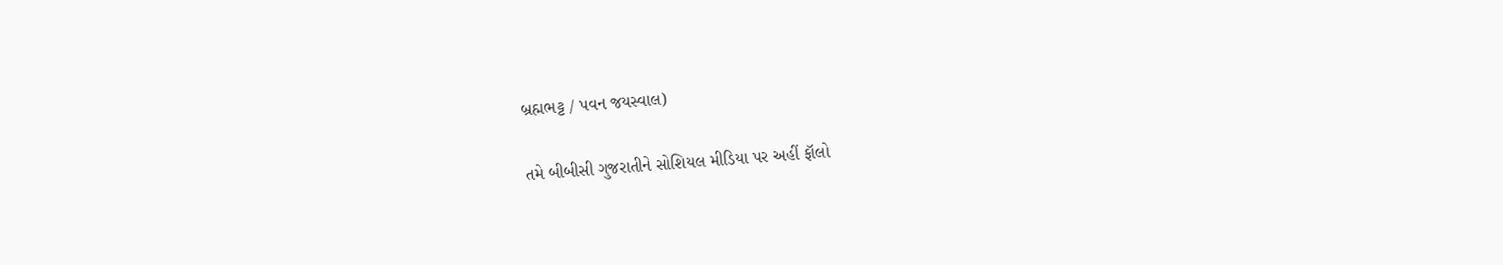બ્રહ્મભટ્ટ / પવન જયસ્વાલ)

તમે બીબીસી ગુજરાતીને સોશિયલ મીડિયા પર અહીં ફૉલો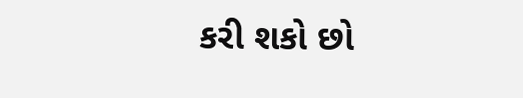કરી શકો છો